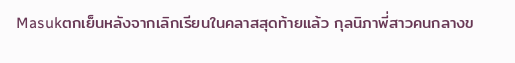Masukตกเย็นหลังจากเลิกเรียนในคลาสสุดท้ายแล้ว กุลนิภาพี่สาวคนกลางข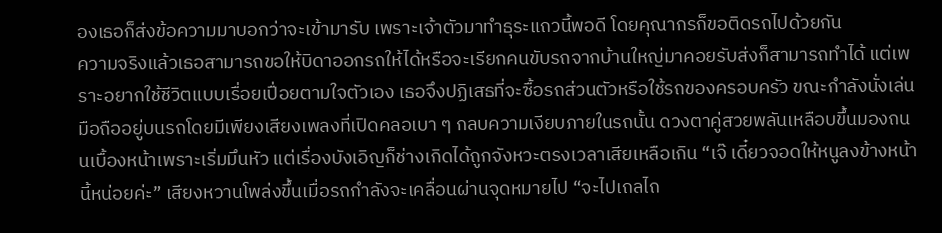องเธอก็ส่งข้อความมาบอกว่าจะเข้ามารับ เพราะเจ้าตัวมาทำธุระแถวนี้พอดี โดยคุณากรก็ขอติดรถไปด้วยกัน
ความจริงแล้วเธอสามารถขอให้บิดาออกรถให้ได้หรือจะเรียกคนขับรถจากบ้านใหญ่มาคอยรับส่งก็สามารถทำได้ แต่เพราะอยากใช้ชีวิตแบบเรื่อยเปื่อยตามใจตัวเอง เธอจึงปฏิเสธที่จะซื้อรถส่วนตัวหรือใช้รถของครอบครัว ขณะกำลังนั่งเล่นมือถืออยู่บนรถโดยมีเพียงเสียงเพลงที่เปิดคลอเบา ๆ กลบความเงียบภายในรถนั้น ดวงตาคู่สวยพลันเหลือบขึ้นมองถนนเบื้องหน้าเพราะเริ่มมึนหัว แต่เรื่องบังเอิญก็ช่างเกิดได้ถูกจังหวะตรงเวลาเสียเหลือเกิน “เจ๊ เดี๋ยวจอดให้หนูลงข้างหน้านี้หน่อยค่ะ” เสียงหวานโพล่งขึ้นเมื่อรถกำลังจะเคลื่อนผ่านจุดหมายไป “จะไปเถลไถ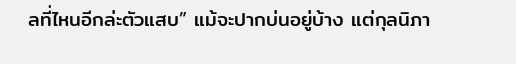ลที่ไหนอีกล่ะตัวแสบ” แม้จะปากบ่นอยู่บ้าง แต่กุลนิภา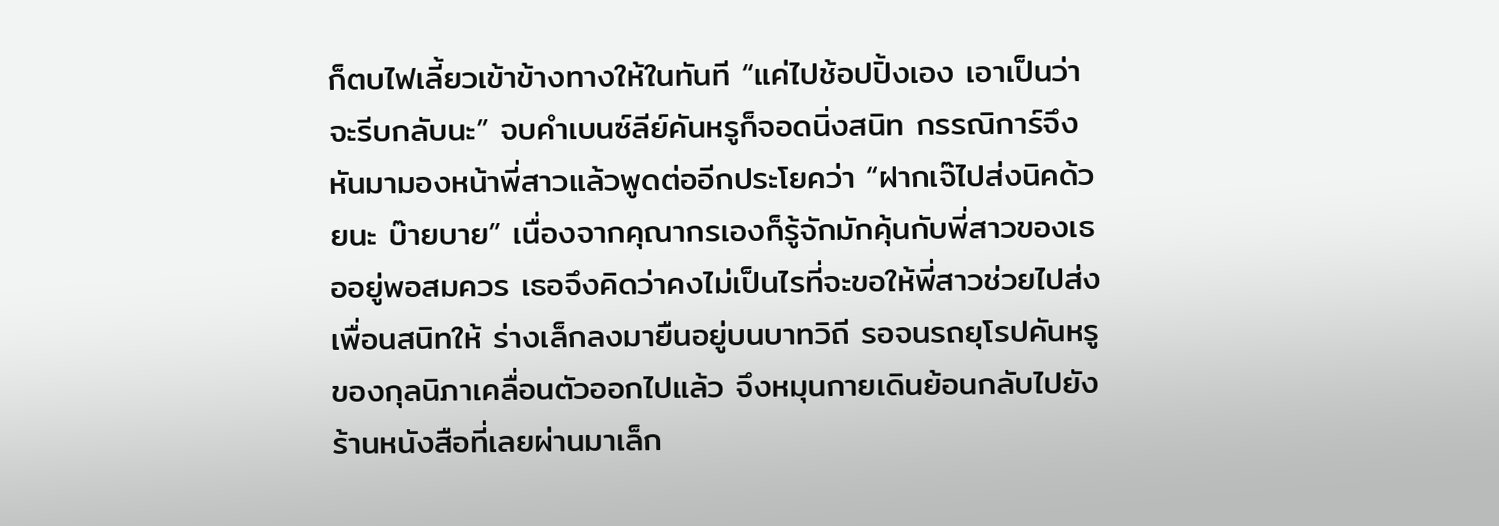ก็ตบไฟเลี้ยวเข้าข้างทางให้ในทันที “แค่ไปช้อปปิ้งเอง เอาเป็นว่าจะรีบกลับนะ” จบคำเบนซ์ลีย์คันหรูก็จอดนิ่งสนิท กรรณิการ์จึงหันมามองหน้าพี่สาวแล้วพูดต่ออีกประโยคว่า “ฝากเจ๊ไปส่งนิคด้วยนะ บ๊ายบาย” เนื่องจากคุณากรเองก็รู้จักมักคุ้นกับพี่สาวของเธออยู่พอสมควร เธอจึงคิดว่าคงไม่เป็นไรที่จะขอให้พี่สาวช่วยไปส่งเพื่อนสนิทให้ ร่างเล็กลงมายืนอยู่บนบาทวิถี รอจนรถยุโรปคันหรูของกุลนิภาเคลื่อนตัวออกไปแล้ว จึงหมุนกายเดินย้อนกลับไปยังร้านหนังสือที่เลยผ่านมาเล็ก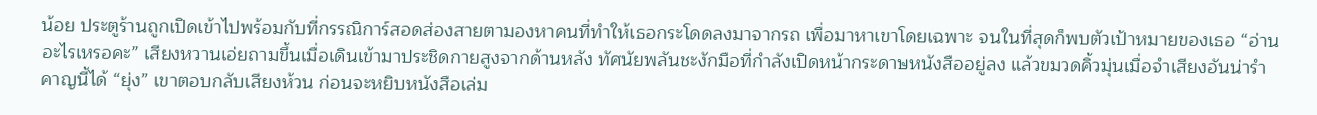น้อย ประตูร้านถูกเปิดเข้าไปพร้อมกับที่กรรณิการ์สอดส่องสายตามองหาคนที่ทำให้เธอกระโดดลงมาจากรถ เพื่อมาหาเขาโดยเฉพาะ จนในที่สุดก็พบตัวเป้าหมายของเธอ “อ่านอะไรเหรอคะ” เสียงหวานเอ่ยถามขึ้นเมื่อเดินเข้ามาประชิดกายสูงจากด้านหลัง ทัศนัยพลันชะงักมือที่กำลังเปิดหน้ากระดาษหนังสืออยู่ลง แล้วขมวดคิ้วมุ่นเมื่อจำเสียงอันน่ารำคาญนี้ได้ “ยุ่ง” เขาตอบกลับเสียงห้วน ก่อนจะหยิบหนังสือเล่ม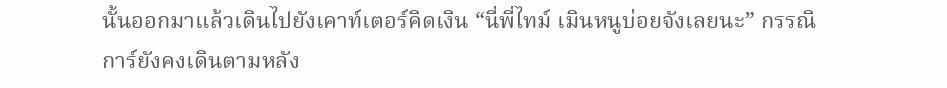นั้นออกมาแล้วเดินไปยังเคาท์เตอร์คิดเงิน “นี่พี่ไทม์ เมินหนูบ่อยจังเลยนะ” กรรณิการ์ยังคงเดินตามหลัง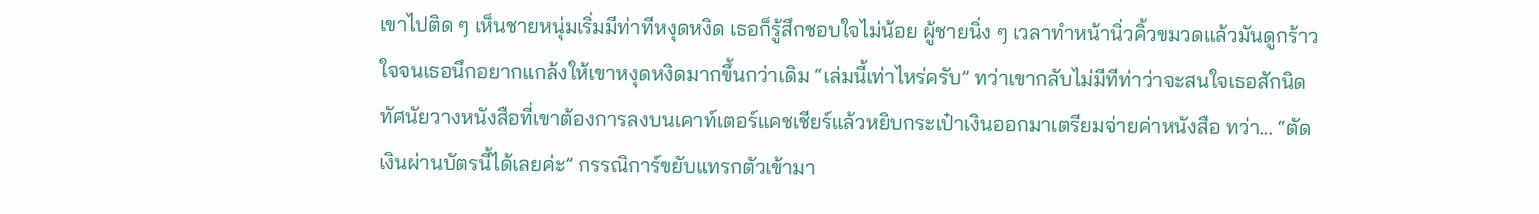เขาไปติด ๆ เห็นชายหนุ่มเริ่มมีท่าทีหงุดหงิด เธอก็รู้สึกชอบใจไม่น้อย ผู้ชายนิ่ง ๆ เวลาทำหน้านิ่วคิ้วขมวดแล้วมันดูกร้าวใจจนเธอนึกอยากแกล้งให้เขาหงุดหงิดมากขึ้นกว่าเดิม “เล่มนี้เท่าไหร่ครับ” ทว่าเขากลับไม่มีทีท่าว่าจะสนใจเธอสักนิด ทัศนัยวางหนังสือที่เขาต้องการลงบนเคาท์เตอร์แคชเชียร์แล้วหยิบกระเป๋าเงินออกมาเตรียมจ่ายค่าหนังสือ ทว่า... “ตัดเงินผ่านบัตรนี้ได้เลยค่ะ” กรรณิการ์ขยับแทรกตัวเข้ามา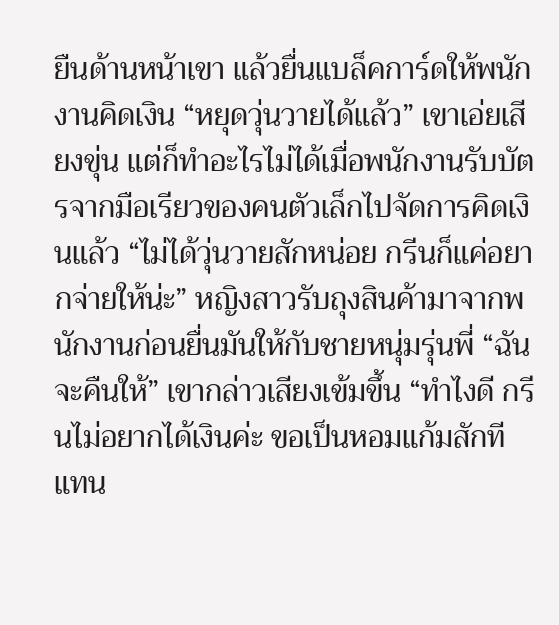ยืนด้านหน้าเขา แล้วยื่นแบล็คการ์ดให้พนักงานคิดเงิน “หยุดวุ่นวายได้แล้ว” เขาเอ่ยเสียงขุ่น แต่ก็ทำอะไรไม่ได้เมื่อพนักงานรับบัตรจากมือเรียวของคนตัวเล็กไปจัดการคิดเงินแล้ว “ไม่ได้วุ่นวายสักหน่อย กรีนก็แค่อยากจ่ายให้น่ะ” หญิงสาวรับถุงสินค้ามาจากพนักงานก่อนยื่นมันให้กับชายหนุ่มรุ่นพี่ “ฉันจะคืนให้” เขากล่าวเสียงเข้มขึ้น “ทำไงดี กรีนไม่อยากได้เงินค่ะ ขอเป็นหอมแก้มสักทีแทน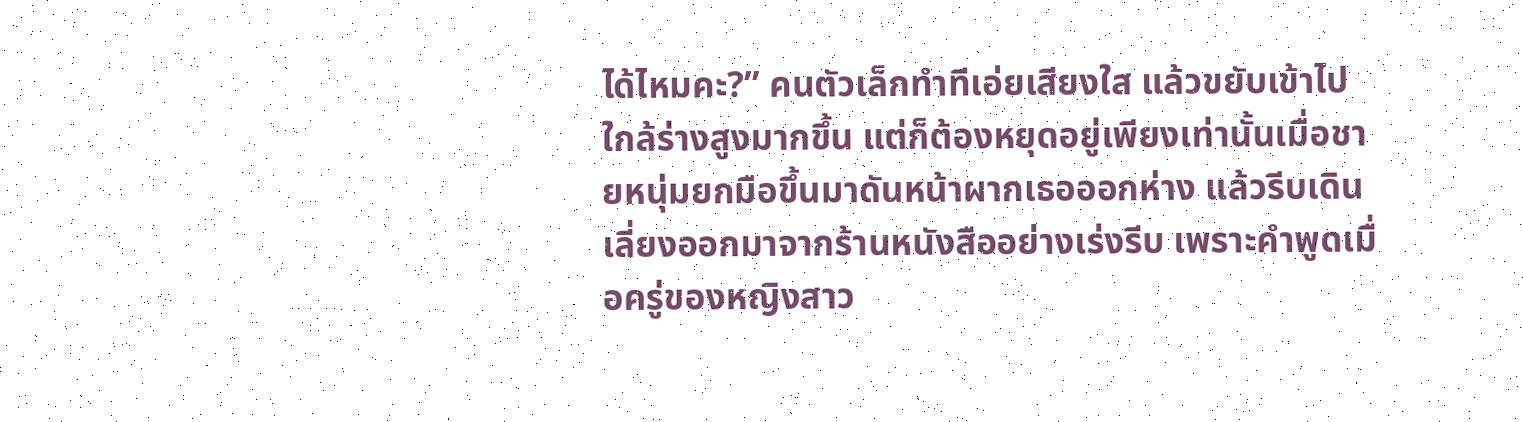ได้ไหมคะ?” คนตัวเล็กทำทีเอ่ยเสียงใส แล้วขยับเข้าไปใกล้ร่างสูงมากขึ้น แต่ก็ต้องหยุดอยู่เพียงเท่านั้นเมื่อชายหนุ่มยกมือขึ้นมาดันหน้าผากเธอออกห่าง แล้วรีบเดินเลี่ยงออกมาจากร้านหนังสืออย่างเร่งรีบ เพราะคำพูดเมื่อครู่ของหญิงสาว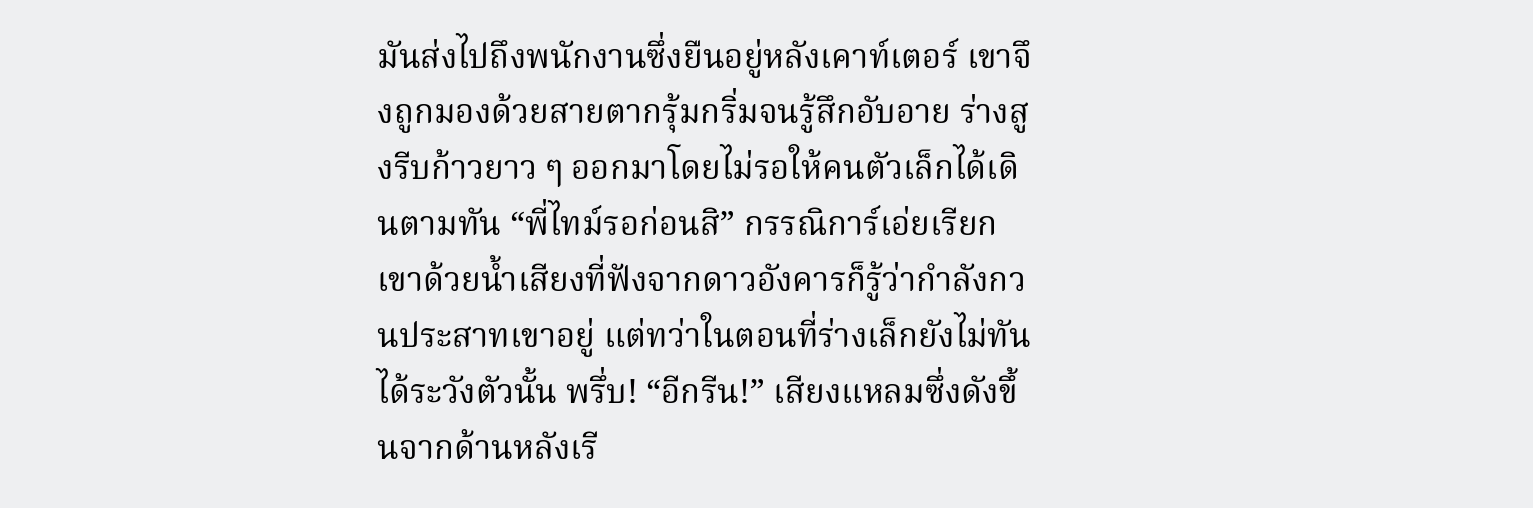มันส่งไปถึงพนักงานซึ่งยืนอยู่หลังเคาท์เตอร์ เขาจึงถูกมองด้วยสายตากรุ้มกริ่มจนรู้สึกอับอาย ร่างสูงรีบก้าวยาว ๆ ออกมาโดยไม่รอให้คนตัวเล็กได้เดินตามทัน “พี่ไทม์รอก่อนสิ” กรรณิการ์เอ่ยเรียกเขาด้วยน้ำเสียงที่ฟังจากดาวอังคารก็รู้ว่ากำลังกวนประสาทเขาอยู่ แต่ทว่าในตอนที่ร่างเล็กยังไม่ทันได้ระวังตัวนั้น พรึ่บ! “อีกรีน!” เสียงแหลมซึ่งดังขึ้นจากด้านหลังเรี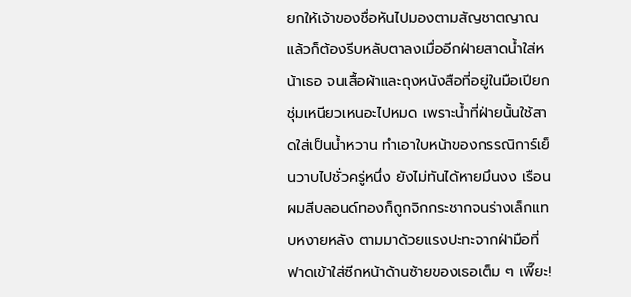ยกให้เจ้าของชื่อหันไปมองตามสัญชาตญาณ แล้วก็ต้องรีบหลับตาลงเมื่ออีกฝ่ายสาดน้ำใส่หน้าเธอ จนเสื้อผ้าและถุงหนังสือที่อยู่ในมือเปียกชุ่มเหนียวเหนอะไปหมด เพราะน้ำที่ฝ่ายนั้นใช้สาดใส่เป็นน้ำหวาน ทำเอาใบหน้าของกรรณิการ์เย็นวาบไปชั่วครู่หนึ่ง ยังไม่ทันได้หายมึนงง เรือนผมสีบลอนด์ทองก็ถูกจิกกระชากจนร่างเล็กแทบหงายหลัง ตามมาด้วยแรงปะทะจากฝ่ามือที่ฟาดเข้าใส่ซีกหน้าด้านซ้ายของเธอเต็ม ๆ เพี๊ยะ!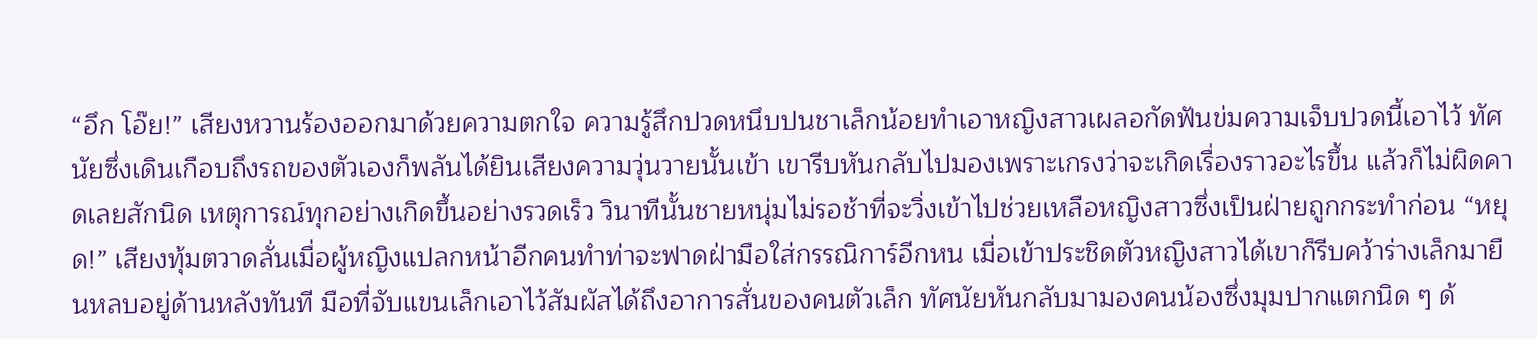“อึก โอ๊ย!” เสียงหวานร้องออกมาด้วยความตกใจ ความรู้สึกปวดหนึบปนชาเล็กน้อยทำเอาหญิงสาวเผลอกัดฟันข่มความเจ็บปวดนี้เอาไว้ ทัศนัยซึ่งเดินเกือบถึงรถของตัวเองก็พลันได้ยินเสียงความวุ่นวายนั้นเข้า เขารีบหันกลับไปมองเพราะเกรงว่าจะเกิดเรื่องราวอะไรขึ้น แล้วก็ไม่ผิดคาดเลยสักนิด เหตุการณ์ทุกอย่างเกิดขึ้นอย่างรวดเร็ว วินาทีนั้นชายหนุ่มไม่รอช้าที่จะวิ่งเข้าไปช่วยเหลือหญิงสาวซึ่งเป็นฝ่ายถูกกระทำก่อน “หยุด!” เสียงทุ้มตวาดลั่นเมื่อผู้หญิงแปลกหน้าอีกคนทำท่าจะฟาดฝ่ามือใส่กรรณิการ์อีกหน เมื่อเข้าประชิดตัวหญิงสาวได้เขาก็รีบคว้าร่างเล็กมายืนหลบอยู่ด้านหลังทันที มือที่จับแขนเล็กเอาไว้สัมผัสได้ถึงอาการสั่นของคนตัวเล็ก ทัศนัยหันกลับมามองคนน้องซึ่งมุมปากแตกนิด ๆ ด้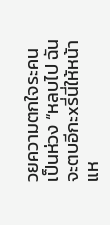วยความตกใจระคนเป็นห่วง “หลบไป ฉันจะตบอีกะxรี่นี่ให้หน้าแห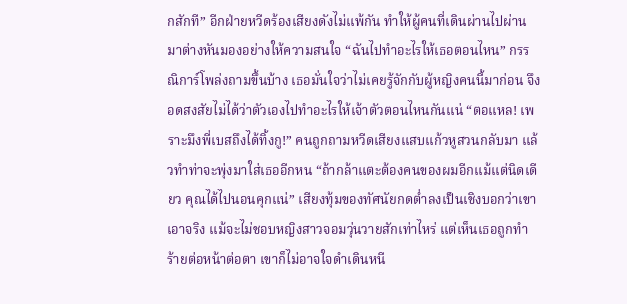กสักที” อีกฝ่ายหวีดร้องเสียงดังไม่แพ้กัน ทำให้ผู้คนที่เดินผ่านไปผ่านมาต่างหันมองอย่างให้ความสนใจ “ฉันไปทำอะไรให้เธอตอนไหน” กรรณิการ์โพล่งถามขึ้นบ้าง เธอมั่นใจว่าไม่เคยรู้จักกับผู้หญิงคนนี้มาก่อน จึงอดสงสัยไม่ได้ว่าตัวเองไปทำอะไรให้เจ้าตัวตอนไหนกันแน่ “ตอแหล! เพราะมึงพี่เบสถึงได้ทิ้งกู!” คนถูกถามหวีดเสียงแสบแก้วหูสวนกลับมา แล้วทำท่าจะพุ่งมาใส่เธออีกหน “ถ้ากล้าแตะต้องคนของผมอีกแม้แต่นิดเดียว คุณได้ไปนอนคุกแน่” เสียงทุ้มของทัศนัยกดต่ำลงเป็นเชิงบอกว่าเขาเอาจริง แม้จะไม่ชอบหญิงสาวจอมวุ่นวายสักเท่าไหร่ แต่เห็นเธอถูกทำร้ายต่อหน้าต่อตา เขาก็ไม่อาจใจดำเดินหนี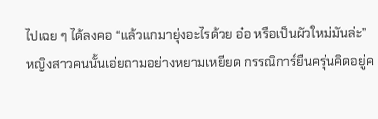ไปเฉย ๆ ได้ลงคอ “แล้วแกมายุ่งอะไรด้วย อ๋อ หรือเป็นผัวใหม่มันล่ะ” หญิงสาวคนนั้นเอ่ยถามอย่างหยามเหยียด กรรณิการ์ยืนครุ่นคิดอยู่ค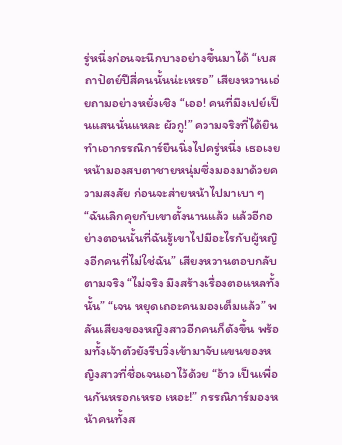รู่หนึ่งก่อนจะนึกบางอย่างขึ้นมาได้ “เบสถาปัตย์ปีสี่คนนั้นน่ะเหรอ” เสียงหวานเอ่ยถามอย่างหยั่งเชิง “เออ! คนที่มึงเปย์เป็นแสนนั่นแหละ ผัวกู!” ความจริงที่ได้ยินทำเอากรรณิการ์ยืนนิ่งไปครู่หนึ่ง เธอเงยหน้ามองสบตาชายหนุ่มซึ่งมองมาด้วยความสงสัย ก่อนจะส่ายหน้าไปมาเบา ๆ “ฉันเลิกคุยกับเขาตั้งนานแล้ว แล้วอีกอย่างตอนนั้นที่ฉันรู้เขาไปมีอะไรกับผู้หญิงอีกคนที่ไม่ใช่ฉัน” เสียงหวานตอบกลับตามจริง “ไม่จริง มึงสร้างเรื่องตอแหลทั้งนั้น” “เจน หยุดเถอะคนมองเต็มแล้ว” พลันเสียงของหญิงสาวอีกคนก็ดังขึ้น พร้อมทั้งเจ้าตัวยังรีบวิ่งเข้ามาจับแขนของหญิงสาวที่ชื่อเจนเอาไว้ด้วย “อ้าว เป็นเพื่อนกันหรอกเหรอ เหอะ!” กรรณิการ์มองหน้าคนทั้งส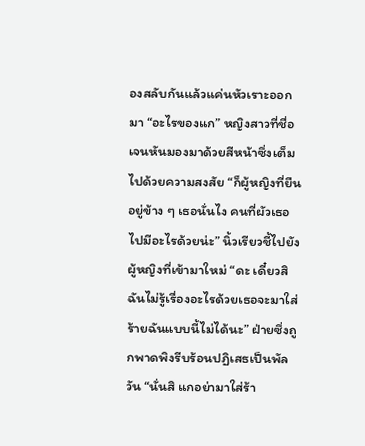องสลับกันแล้วแค่นหัวเราะออกมา “อะไรของแก” หญิงสาวที่ชื่อเจนหันมองมาด้วยสีหน้าซึ่งเต็มไปด้วยความสงสัย “ก็ผู้หญิงที่ยืนอยู่ข้าง ๆ เธอนั่นไง คนที่ผัวเธอไปมีอะไรด้วยน่ะ” นิ้วเรียวชี้ไปยังผู้หญิงที่เข้ามาใหม่ “ดะ เดี๋ยวสิ ฉันไม่รู้เรื่องอะไรด้วยเธอจะมาใส่ร้ายฉันแบบนี้ไม่ได้นะ” ฝ่ายซึ่งถูกพาดพิงรีบร้อนปฏิเสธเป็นพัลวัน “นั่นสิ แกอย่ามาใส่ร้า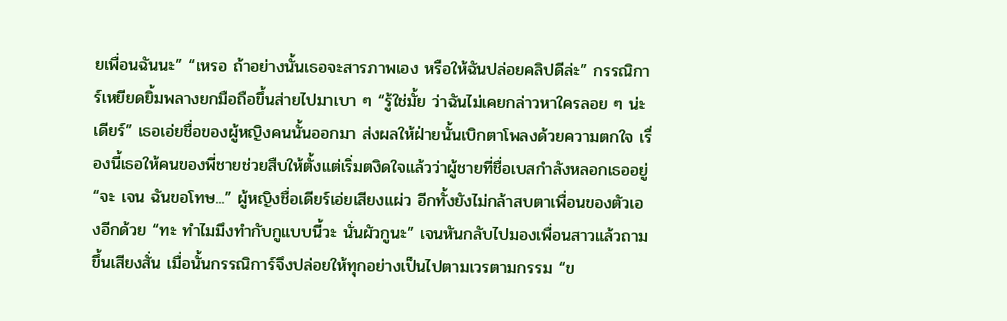ยเพื่อนฉันนะ” “เหรอ ถ้าอย่างนั้นเธอจะสารภาพเอง หรือให้ฉันปล่อยคลิปดีล่ะ” กรรณิการ์เหยียดยิ้มพลางยกมือถือขึ้นส่ายไปมาเบา ๆ “รู้ใช่มั้ย ว่าฉันไม่เคยกล่าวหาใครลอย ๆ น่ะเดียร์” เธอเอ่ยชื่อของผู้หญิงคนนั้นออกมา ส่งผลให้ฝ่ายนั้นเบิกตาโพลงด้วยความตกใจ เรื่องนี้เธอให้คนของพี่ชายช่วยสืบให้ตั้งแต่เริ่มตงิดใจแล้วว่าผู้ชายที่ชื่อเบสกำลังหลอกเธออยู่ “จะ เจน ฉันขอโทษ...” ผู้หญิงชื่อเดียร์เอ่ยเสียงแผ่ว อีกทั้งยังไม่กล้าสบตาเพื่อนของตัวเองอีกด้วย “ทะ ทำไมมึงทำกับกูแบบนี้วะ นั่นผัวกูนะ” เจนหันกลับไปมองเพื่อนสาวแล้วถามขึ้นเสียงสั่น เมื่อนั้นกรรณิการ์จึงปล่อยให้ทุกอย่างเป็นไปตามเวรตามกรรม “ข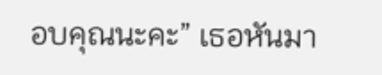อบคุณนะคะ” เธอหันมา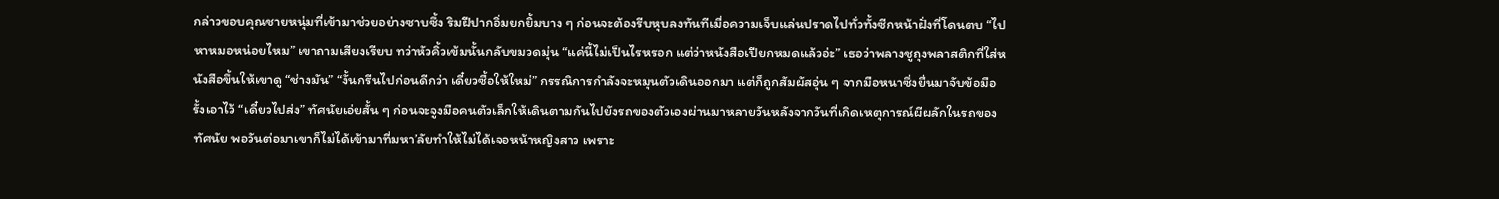กล่าวขอบคุณชายหนุ่มที่เข้ามาช่วยอย่างซาบซึ้ง ริมฝีปากอิ่มยกยิ้มบาง ๆ ก่อนจะต้องรีบหุบลงทันทีเมื่อความเจ็บแล่นปราดไปทั่วทั้งซีกหน้าฝั่งที่โดนตบ “ไปหาหมอหน่อยไหม” เขาถามเสียงเรียบ ทว่าหัวคิ้วเข้มนั้นกลับขมวดมุ่น “แค่นี้ไม่เป็นไรหรอก แต่ว่าหนังสือเปียกหมดแล้วอ่ะ” เธอว่าพลางชูถุงพลาสติกที่ใส่หนังสือขึ้นให้เขาดู “ช่างมัน” “งั้นกรีนไปก่อนดีกว่า เดี๋ยวซื้อให้ใหม่” กรรณิการกำลังจะหมุนตัวเดินออกมา แต่ก็ถูกสัมผัสอุ่น ๆ จากมือหนาซึ่งยื่นมาจับข้อมือรั้งเอาไว้ “เดี๋ยวไปส่ง” ทัศนัยเอ่ยสั้น ๆ ก่อนจะจูงมือคนตัวเล็กให้เดินตามกันไปยังรถของตัวเองผ่านมาหลายวันหลังจากวันที่เกิดเหตุการณ์ผีผลักในรถของทัศนัย พอวันต่อมาเขาก็ไม่ได้เข้ามาที่มหา’ลัยทำให้ไม่ได้เจอหน้าหญิงสาว เพราะ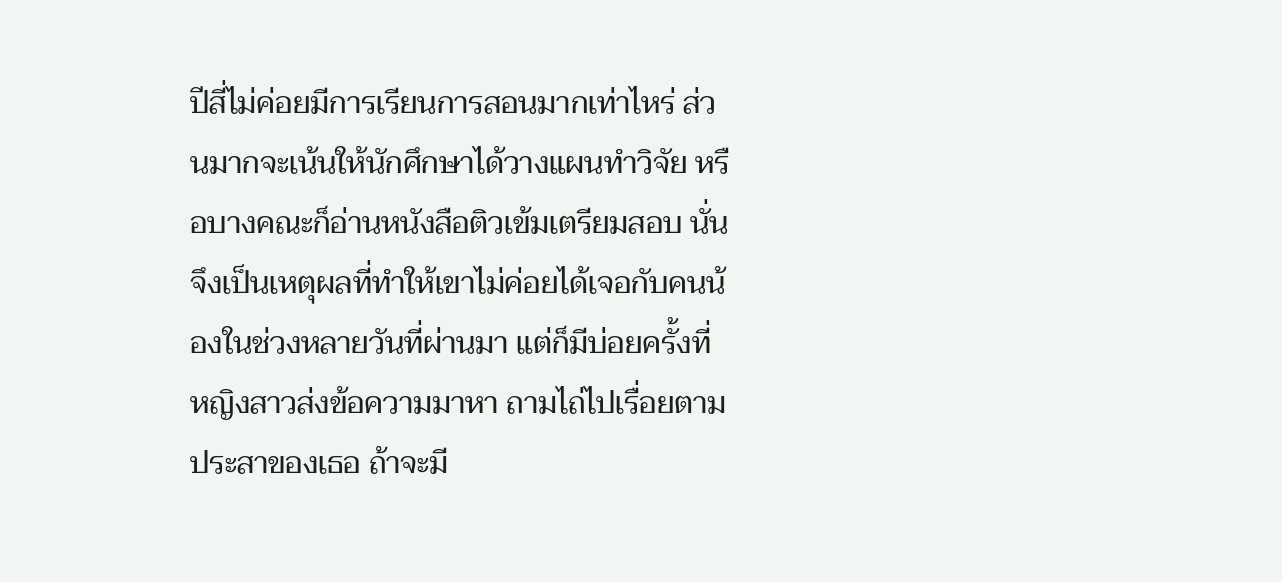ปีสี่ไม่ค่อยมีการเรียนการสอนมากเท่าไหร่ ส่วนมากจะเน้นให้นักศึกษาได้วางแผนทำวิจัย หรือบางคณะก็อ่านหนังสือติวเข้มเตรียมสอบ นั่นจึงเป็นเหตุผลที่ทำให้เขาไม่ค่อยได้เจอกับคนน้องในช่วงหลายวันที่ผ่านมา แต่ก็มีบ่อยครั้งที่หญิงสาวส่งข้อความมาหา ถามไถ่ไปเรื่อยตามประสาของเธอ ถ้าจะมี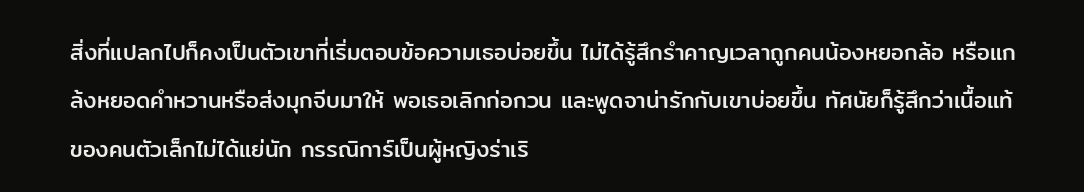สิ่งที่แปลกไปก็คงเป็นตัวเขาที่เริ่มตอบข้อความเธอบ่อยขึ้น ไม่ได้รู้สึกรำคาญเวลาถูกคนน้องหยอกล้อ หรือแกล้งหยอดคำหวานหรือส่งมุกจีบมาให้ พอเธอเลิกก่อกวน และพูดจาน่ารักกับเขาบ่อยขึ้น ทัศนัยก็รู้สึกว่าเนื้อแท้ของคนตัวเล็กไม่ได้แย่นัก กรรณิการ์เป็นผู้หญิงร่าเริ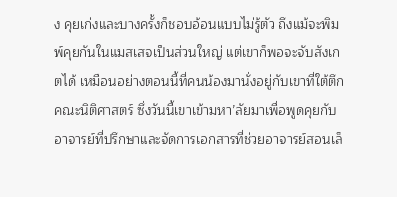ง คุยเก่งและบางครั้งก็ชอบอ้อนแบบไม่รู้ตัว ถึงแม้จะพิมพ์คุยกันในแมสเสจเป็นส่วนใหญ่ แต่เขาก็พอจะจับสังเกตได้ เหมือนอย่างตอนนี้ที่คนน้องมานั่งอยู่กับเขาที่ใต้ตึกคณะนิติศาสตร์ ซึ่งวันนี้เขาเข้ามหา’ลัยมาเพื่อพูดคุยกับอาจารย์ที่ปรึกษาและจัดการเอกสารที่ช่วยอาจารย์สอนเล็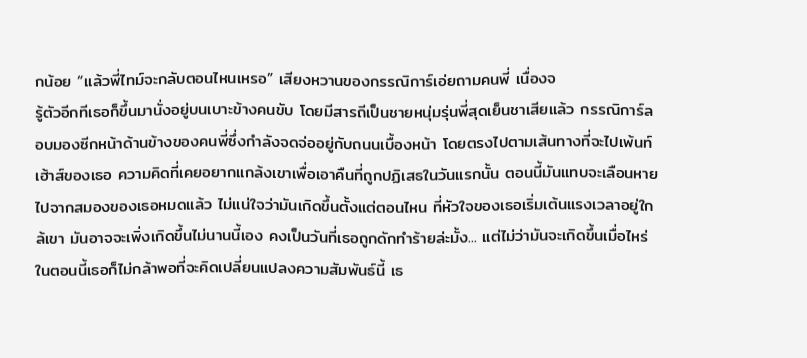กน้อย “แล้วพี่ไทม์จะกลับตอนไหนเหรอ” เสียงหวานของกรรณิการ์เอ่ยถามคนพี่ เนื่องจ
รู้ตัวอีกทีเธอก็ขึ้นมานั่งอยู่บนเบาะข้างคนขับ โดยมีสารถีเป็นชายหนุ่มรุ่นพี่สุดเย็นชาเสียแล้ว กรรณิการ์ลอบมองซีกหน้าด้านข้างของคนพี่ซึ่งกำลังจดจ่ออยู่กับถนนเบื้องหน้า โดยตรงไปตามเส้นทางที่จะไปเพ้นท์เฮ้าส์ของเธอ ความคิดที่เคยอยากแกล้งเขาเพื่อเอาคืนที่ถูกปฏิเสธในวันแรกนั้น ตอนนี้มันแทบจะเลือนหายไปจากสมองของเธอหมดแล้ว ไม่แน่ใจว่ามันเกิดขึ้นตั้งแต่ตอนไหน ที่หัวใจของเธอเริ่มเต้นแรงเวลาอยู่ใกล้เขา มันอาจจะเพิ่งเกิดขึ้นไม่นานนี้เอง คงเป็นวันที่เธอถูกดักทำร้ายล่ะมั้ง... แต่ไม่ว่ามันจะเกิดขึ้นเมื่อไหร่ ในตอนนี้เธอก็ไม่กล้าพอที่จะคิดเปลี่ยนแปลงความสัมพันธ์นี้ เธ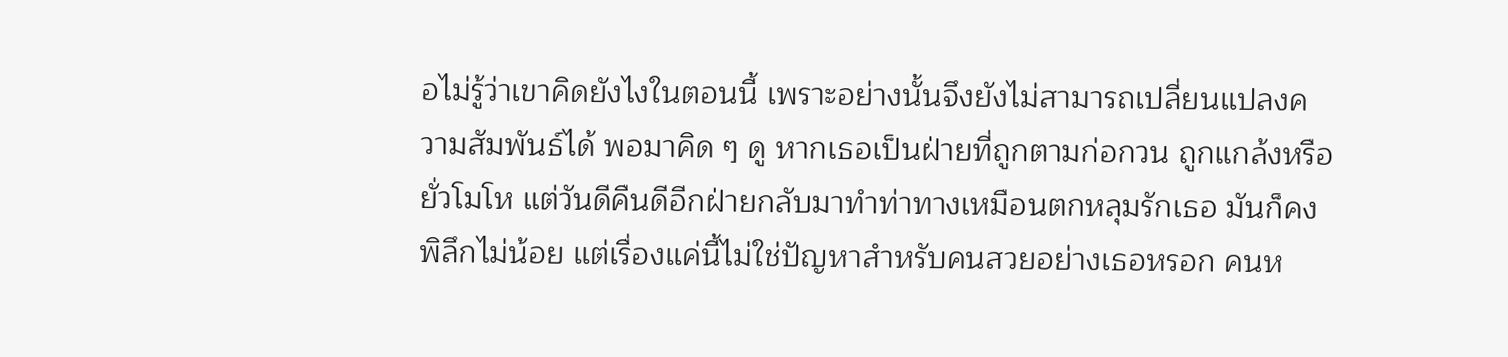อไม่รู้ว่าเขาคิดยังไงในตอนนี้ เพราะอย่างนั้นจึงยังไม่สามารถเปลี่ยนแปลงความสัมพันธ์ได้ พอมาคิด ๆ ดู หากเธอเป็นฝ่ายที่ถูกตามก่อกวน ถูกแกล้งหรือยั่วโมโห แต่วันดีคืนดีอีกฝ่ายกลับมาทำท่าทางเหมือนตกหลุมรักเธอ มันก็คงพิลึกไม่น้อย แต่เรื่องแค่นี้ไม่ใช่ปัญหาสำหรับคนสวยอย่างเธอหรอก คนห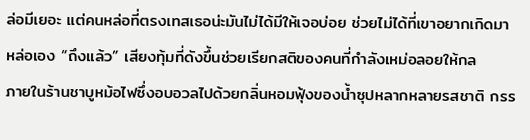ล่อมีเยอะ แต่คนหล่อที่ตรงเทสเธอน่ะมันไม่ได้มีให้เจอบ่อย ช่วยไม่ได้ที่เขาอยากเกิดมาหล่อเอง “ถึงแล้ว” เสียงทุ้มที่ดังขึ้นช่วยเรียกสติของคนที่กำลังเหม่อลอยให้กล
ภายในร้านชาบูหม้อไฟซึ่งอบอวลไปด้วยกลิ่นหอมฟุ้งของน้ำซุปหลากหลายรสชาติ กรร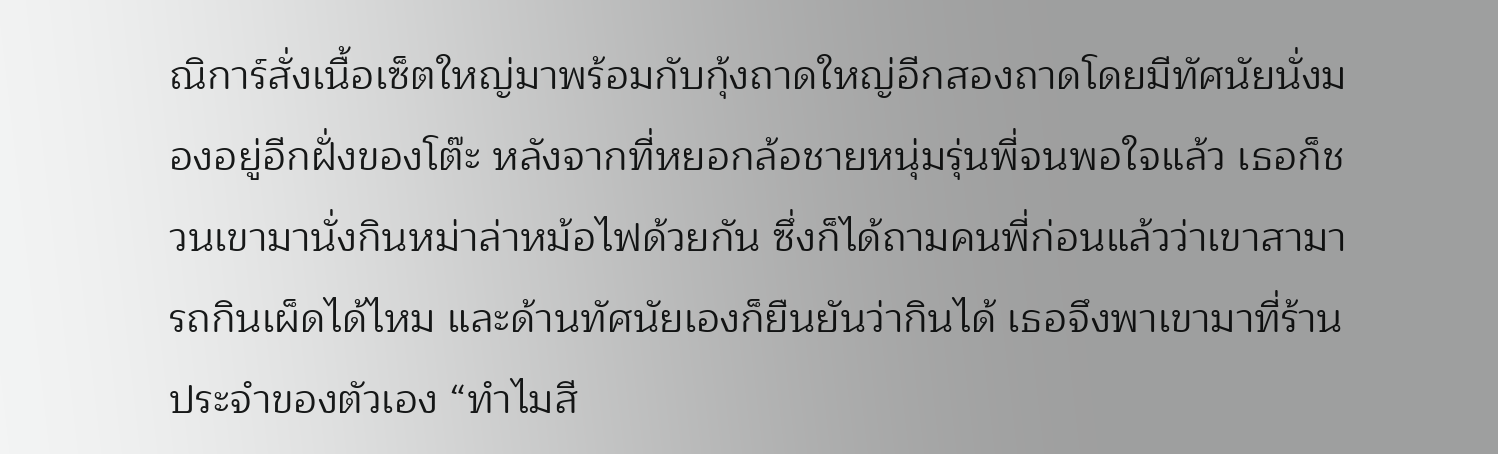ณิการ์สั่งเนื้อเซ็ตใหญ่มาพร้อมกับกุ้งถาดใหญ่อีกสองถาดโดยมีทัศนัยนั่งมองอยู่อีกฝั่งของโต๊ะ หลังจากที่หยอกล้อชายหนุ่มรุ่นพี่จนพอใจแล้ว เธอก็ชวนเขามานั่งกินหม่าล่าหม้อไฟด้วยกัน ซึ่งก็ได้ถามคนพี่ก่อนแล้วว่าเขาสามารถกินเผ็ดได้ไหม และด้านทัศนัยเองก็ยืนยันว่ากินได้ เธอจึงพาเขามาที่ร้านประจำของตัวเอง “ทำไมสี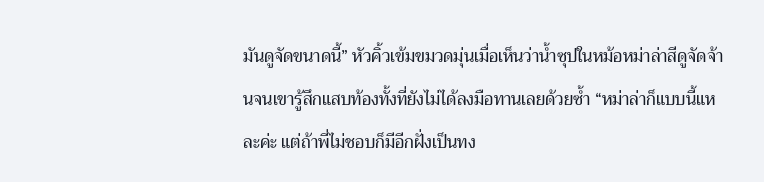มันดูจัดขนาดนี้” หัวคิ้วเข้มขมวดมุ่นเมื่อเห็นว่าน้ำซุปในหม้อหม่าล่าสีดูจัดจ้านจนเขารู้สึกแสบท้องทั้งที่ยังไม่ได้ลงมือทานเลยด้วยซ้ำ “หม่าล่าก็แบบนี้แหละค่ะ แต่ถ้าพี่ไม่ชอบก็มีอีกฝั่งเป็นทง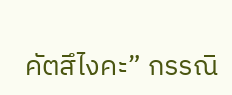คัตสึไงคะ” กรรณิ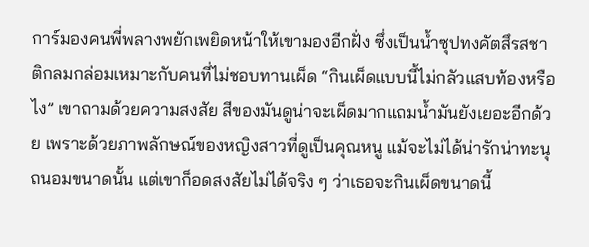การ์มองคนพี่พลางพยักเพยิดหน้าให้เขามองอีกฝั่ง ซึ่งเป็นน้ำซุปทงคัตสึรสชาติกลมกล่อมเหมาะกับคนที่ไม่ชอบทานเผ็ด “กินเผ็ดแบบนี้ไม่กลัวแสบท้องหรือไง” เขาถามด้วยความสงสัย สีของมันดูน่าจะเผ็ดมากแถมน้ำมันยังเยอะอีกด้วย เพราะด้วยภาพลักษณ์ของหญิงสาวที่ดูเป็นคุณหนู แม้จะไม่ได้น่ารักน่าทะนุถนอมขนาดนั้น แต่เขาก็อดสงสัยไม่ได้จริง ๆ ว่าเธอจะกินเผ็ดขนาดนี้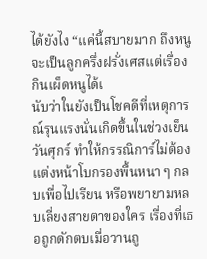ได้ยังไง “แค่นี้สบายมาก ถึงหนูจะเป็นลูกครึ่งฝรั่งเศสแต่เรื่องกินเผ็ดหนูได้เ
นับว่าในยังเป็นโชคดีที่เหตุการณ์รุนแรงนั่นเกิดขึ้นในช่วงเย็นวันศุกร์ ทำให้กรรณิการ์ไม่ต้องแต่งหน้าโบกรองพื้นหนา ๆ กลบเพื่อไปเรียน หรือพยายามหลบเลี่ยงสายตาของใคร เรื่องที่เธอถูกดักตบเมื่อวานถู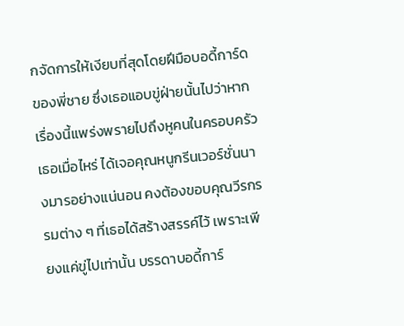กจัดการให้เงียบที่สุดโดยฝีมือบอดี้การ์ดของพี่ชาย ซึ่งเธอแอบขู่ฝ่ายนั้นไปว่าหากเรื่องนี้แพร่งพรายไปถึงหูคนในครอบครัวเธอเมื่อไหร่ ได้เจอคุณหนูกรีนเวอร์ชั่นนางมารอย่างแน่นอน คงต้องขอบคุณวีรกรรมต่าง ๆ ที่เธอได้สร้างสรรค์ไว้ เพราะเพียงแค่ขู่ไปเท่านั้น บรรดาบอดี้การ์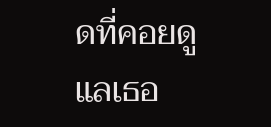ดที่คอยดูแลเธอ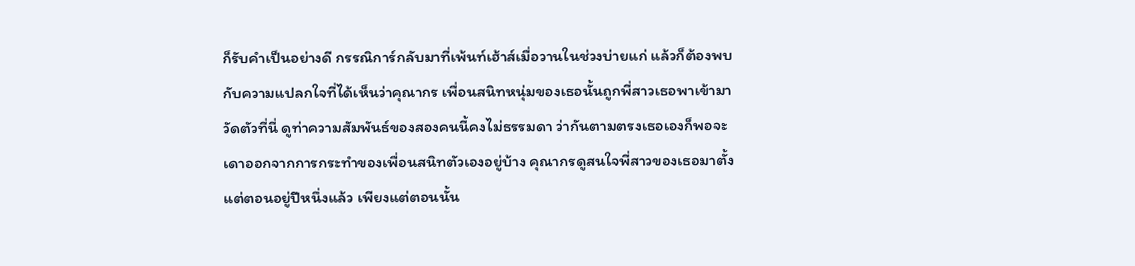ก็รับคำเป็นอย่างดี กรรณิการ์กลับมาที่เพ้นท์เฮ้าส์เมื่อวานในช่วงบ่ายแก่ แล้วก็ต้องพบกับความแปลกใจที่ได้เห็นว่าคุณากร เพื่อนสนิทหนุ่มของเธอนั้นถูกพี่สาวเธอพาเข้ามาวัดตัวที่นี่ ดูท่าความสัมพันธ์ของสองคนนี้คงไม่ธรรมดา ว่ากันตามตรงเธอเองก็พอจะเดาออกจากการกระทำของเพื่อนสนิทตัวเองอยู่บ้าง คุณากรดูสนใจพี่สาวของเธอมาตั้งแต่ตอนอยู่ปีหนึ่งแล้ว เพียงแต่ตอนนั้น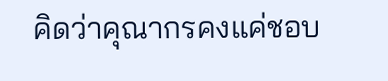คิดว่าคุณากรคงแค่ชอบ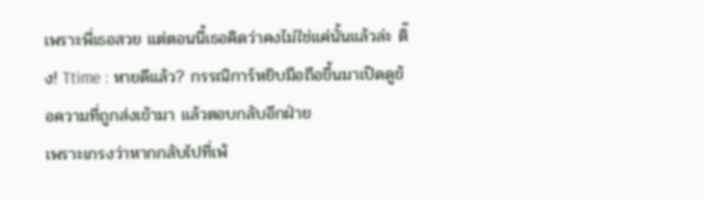เพราะพี่เธอสวย แต่ตอนนี้เธอคิดว่าคงไม่ใช่แค่นั้นแล้วล่ะ ติ๊ง! Ttime : หายดีแล้ว? กรรณิการ์หยิบมือถือขึ้นมาเปิดดูข้อความที่ถูกส่งเข้ามา แล้วตอบกลับอีกฝ่าย
เพราะเกรงว่าหากกลับไปที่เพ้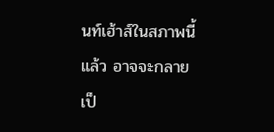นท์เฮ้าส์ในสภาพนี้แล้ว อาจจะกลายเป็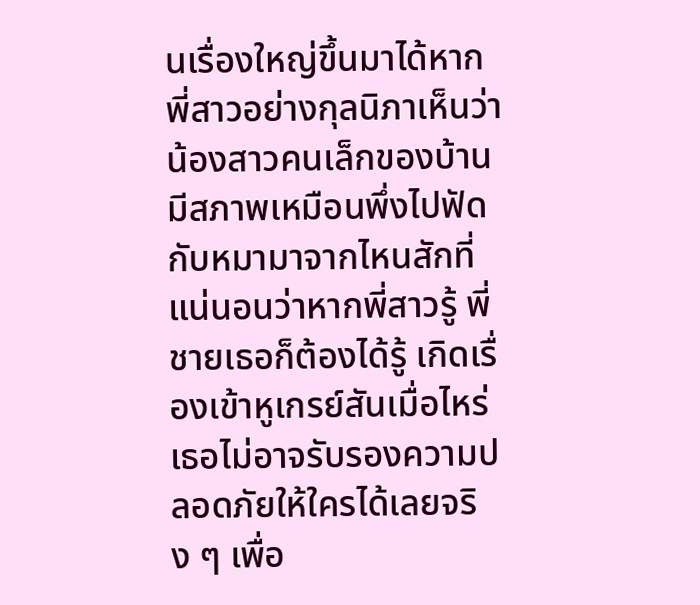นเรื่องใหญ่ขึ้นมาได้หากพี่สาวอย่างกุลนิภาเห็นว่าน้องสาวคนเล็กของบ้านมีสภาพเหมือนพึ่งไปฟัดกับหมามาจากไหนสักที่ แน่นอนว่าหากพี่สาวรู้ พี่ชายเธอก็ต้องได้รู้ เกิดเรื่องเข้าหูเกรย์สันเมื่อไหร่ เธอไม่อาจรับรองความปลอดภัยให้ใครได้เลยจริง ๆ เพื่อ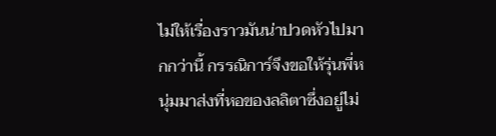ไม่ให้เรื่องราวมันน่าปวดหัวไปมากกว่านี้ กรรณิการ์จึงขอให้รุ่นพี่หนุ่มมาส่งที่หอของลลิตาซึ่งอยู่ไม่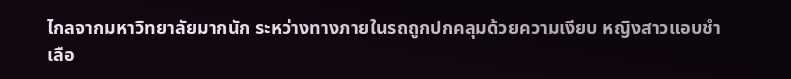ไกลจากมหาวิทยาลัยมากนัก ระหว่างทางภายในรถถูกปกคลุมด้วยความเงียบ หญิงสาวแอบชำเลือ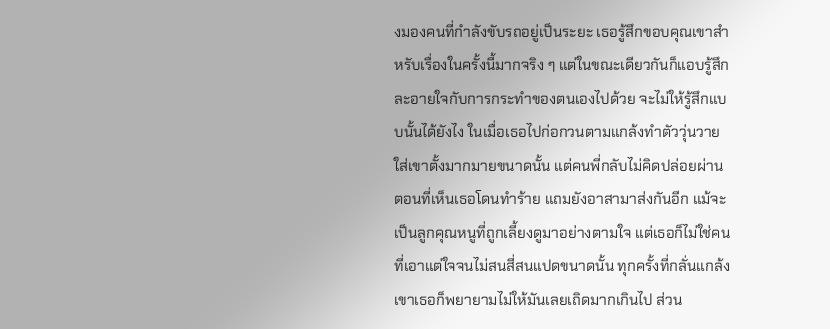งมองคนที่กำลังขับรถอยู่เป็นระยะ เธอรู้สึกขอบคุณเขาสำหรับเรื่องในครั้งนี้มากจริง ๆ แต่ในขณะเดียวกันก็แอบรู้สึกละอายใจกับการกระทำของตนเองไปด้วย จะไม่ให้รู้สึกแบบนั้นได้ยังไง ในเมื่อเธอไปก่อกวนตามแกล้งทำตัววุ่นวายใส่เขาตั้งมากมายขนาดนั้น แต่คนพี่กลับไม่คิดปล่อยผ่านตอนที่เห็นเธอโดนทำร้าย แถมยังอาสามาส่งกันอีก แม้จะเป็นลูกคุณหนูที่ถูกเลี้ยงดูมาอย่างตามใจ แต่เธอก็ไม่ใช่คนที่เอาแต่ใจจนไม่สนสี่สนแปดขนาดนั้น ทุกครั้งที่กลั่นแกล้งเขาเธอก็พยายามไม่ให้มันเลยเถิดมากเกินไป ส่วน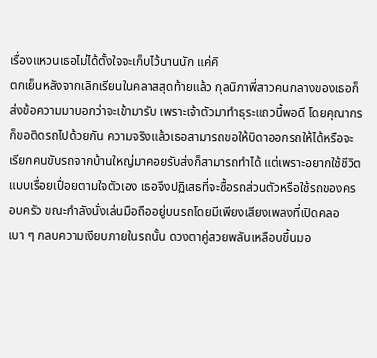เรื่องแหวนเธอไม่ได้ตั้งใจจะเก็บไว้นานนัก แค่คิ
ตกเย็นหลังจากเลิกเรียนในคลาสสุดท้ายแล้ว กุลนิภาพี่สาวคนกลางของเธอก็ส่งข้อความมาบอกว่าจะเข้ามารับ เพราะเจ้าตัวมาทำธุระแถวนี้พอดี โดยคุณากรก็ขอติดรถไปด้วยกัน ความจริงแล้วเธอสามารถขอให้บิดาออกรถให้ได้หรือจะเรียกคนขับรถจากบ้านใหญ่มาคอยรับส่งก็สามารถทำได้ แต่เพราะอยากใช้ชีวิตแบบเรื่อยเปื่อยตามใจตัวเอง เธอจึงปฏิเสธที่จะซื้อรถส่วนตัวหรือใช้รถของครอบครัว ขณะกำลังนั่งเล่นมือถืออยู่บนรถโดยมีเพียงเสียงเพลงที่เปิดคลอเบา ๆ กลบความเงียบภายในรถนั้น ดวงตาคู่สวยพลันเหลือบขึ้นมอ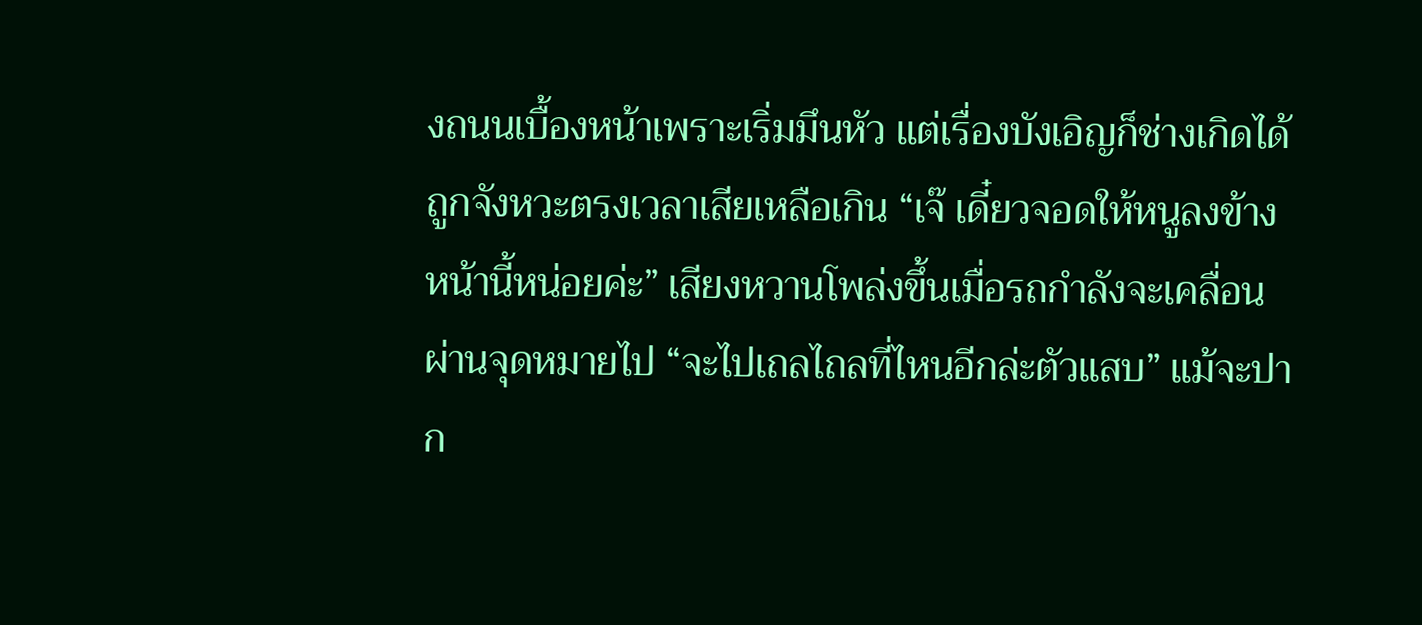งถนนเบื้องหน้าเพราะเริ่มมึนหัว แต่เรื่องบังเอิญก็ช่างเกิดได้ถูกจังหวะตรงเวลาเสียเหลือเกิน “เจ๊ เดี๋ยวจอดให้หนูลงข้างหน้านี้หน่อยค่ะ” เสียงหวานโพล่งขึ้นเมื่อรถกำลังจะเคลื่อนผ่านจุดหมายไป “จะไปเถลไถลที่ไหนอีกล่ะตัวแสบ” แม้จะปาก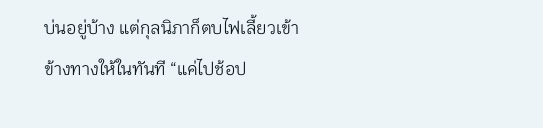บ่นอยู่บ้าง แต่กุลนิภาก็ตบไฟเลี้ยวเข้าข้างทางให้ในทันที “แค่ไปช้อป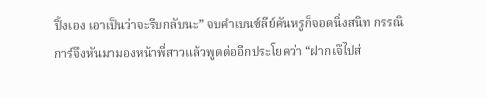ปิ้งเอง เอาเป็นว่าจะรีบกลับนะ” จบคำเบนซ์ลีย์คันหรูก็จอดนิ่งสนิท กรรณิการ์จึงหันมามองหน้าพี่สาวแล้วพูดต่ออีกประโยคว่า “ฝากเจ๊ไปส่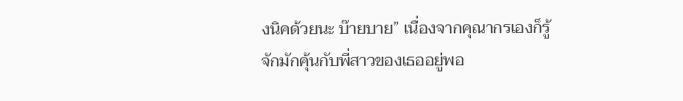งนิคด้วยนะ บ๊ายบาย” เนื่องจากคุณากรเองก็รู้จักมักคุ้นกับพี่สาวของเธออยู่พอ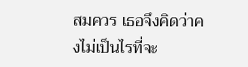สมควร เธอจึงคิดว่าคงไม่เป็นไรที่จะ